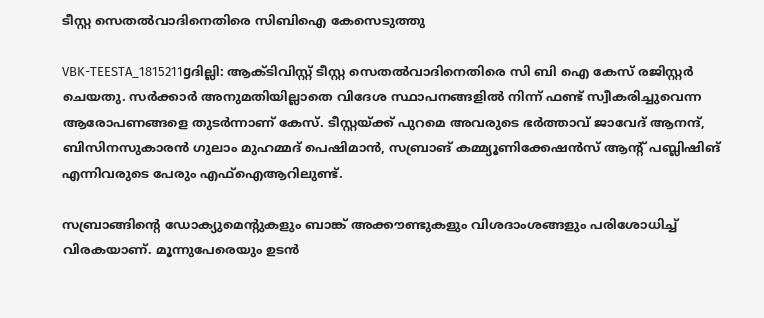ടീസ്റ്റ സെതല്‍വാദിനെതിരെ സിബിഐ കേസെടുത്തു

VBK-TEESTA_1815211gദില്ലി: ആക്ടിവിസ്റ്റ്‌ ടീസ്റ്റ സെതല്‍വാദിനെതിരെ സി ബി ഐ കേസ്‌ രജിസ്റ്റര്‍ ചെയതു. സര്‍ക്കാര്‍ അനുമതിയില്ലാതെ വിദേശ സ്ഥാപനങ്ങളില്‍ നിന്ന്‌ ഫണ്ട്‌ സ്വീകരിച്ചുവെന്ന ആരോപണങ്ങളെ തുടര്‍ന്നാണ്‌ കേസ്‌. ടീസ്റ്റയ്‌ക്ക്‌ പുറമെ അവരുടെ ഭര്‍ത്താവ്‌ ജാവേദ്‌ ആനന്ദ്‌, ബിസിനസുകാരന്‍ ഗുലാം മുഹമ്മദ്‌ പെഷിമാന്‍, സബ്രാങ്‌ കമ്മ്യൂണിക്കേഷന്‍സ്‌ ആന്റ്‌ പബ്ലിഷിങ്‌ എന്നിവരുടെ പേരും എഫ്‌ഐആറിലുണ്ട്‌.

സബ്രാങ്ങിന്റെ ഡോക്യുമെന്റുകളും ബാങ്ക്‌ അക്കൗണ്ടുകളും വിശദാംശങ്ങളും പരിശോധിച്ച്‌ വിരകയാണ്‌. മൂന്നുപേരെയും ഉടന്‍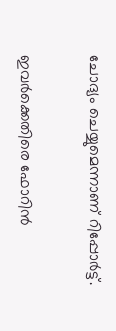ചോദ്യം ചെയ്യുമെന്നാണ്‌ റിപ്പോര്‍ട്ട്‌.

ഇവര്‍ക്കെതിരെ ഫോറിന്‍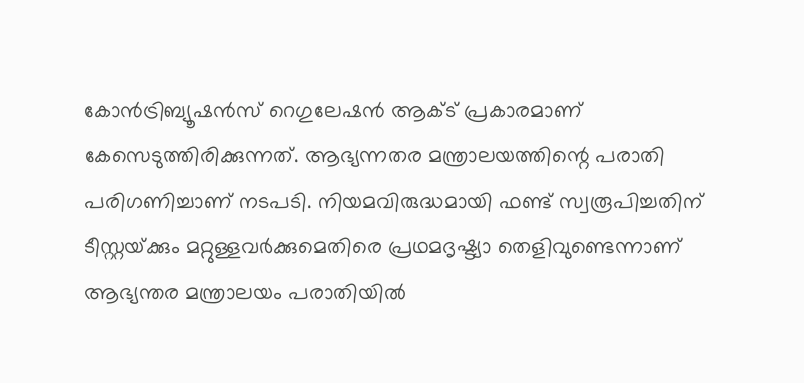കോന്‍ട്രിബ്യൂഷന്‍സ്‌ റെഗുലേഷന്‍ ആക്ട്‌ പ്രകാരമാണ്‌ കേസെടുത്തിരിക്കുന്നത്‌. ആഭ്യന്നതര മന്ത്രാലയത്തിന്റെ പരാതി പരിഗണിച്ചാണ്‌ നടപടി. നിയമവിരുദ്ധമായി ഫണ്ട്‌ സ്വരൂപിച്ചതിന്‌ ടീസ്റ്റയ്‌ക്കും മറ്റുള്ളവര്‍ക്കുമെതിരെ പ്രഥമദൃഷ്ട്യാ തെളിവുണ്ടെന്നാണ്‌ ആഭ്യന്തര മന്ത്രാലയം പരാതിയില്‍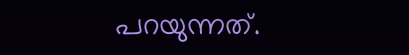പറയുന്നത്‌.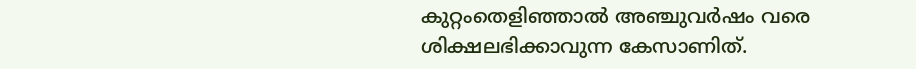കുറ്റംതെളിഞ്ഞാല്‍ അഞ്ചുവര്‍ഷം വരെ ശിക്ഷലഭിക്കാവുന്ന കേസാണിത്‌.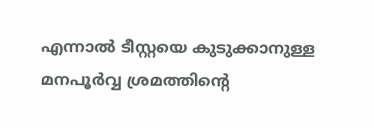എന്നാല്‍ ടീസ്റ്റയെ കുടുക്കാനുള്ള മനപൂര്‍വ്വ ശ്രമത്തിന്റെ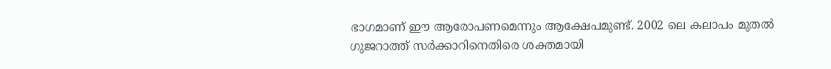ഭാഗമാണ്‌ ഈ ആരോപണമെന്നും ആക്ഷേപമുണ്ട്‌. 2002 ലെ കലാപം മുതല്‍ ഗുജറാത്ത്‌ സര്‍ക്കാറിനെതിരെ ശക്തമായി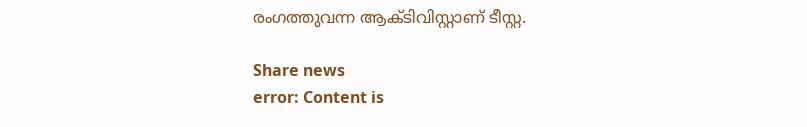രംഗത്തുവന്ന ആക്ടിവിസ്റ്റാണ്‌ ടീസ്റ്റ.

Share news
error: Content is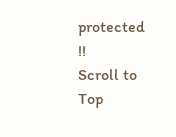protected !!
Scroll to Top